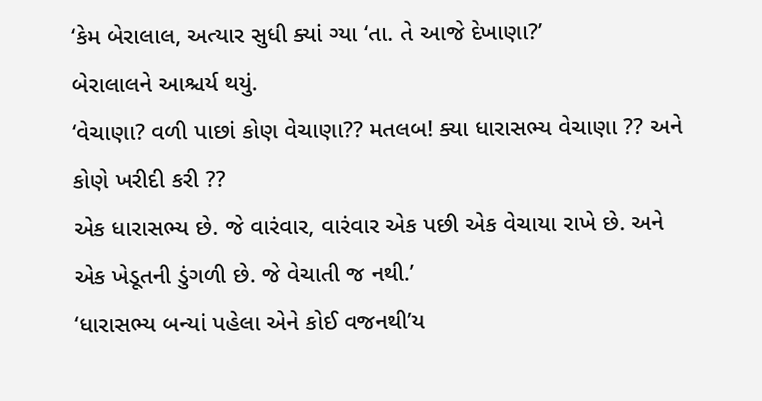‘કેમ બેરાલાલ, અત્યાર સુધી ક્યાં ગ્યા ‘તા. તે આજે દેખાણા?’
બેરાલાલને આશ્ચર્ય થયું.
‘વેચાણા? વળી પાછાં કોણ વેચાણા?? મતલબ! ક્યા ધારાસભ્ય વેચાણા ?? અને કોણે ખરીદી કરી ??
એક ધારાસભ્ય છે. જે વારંવાર, વારંવાર એક પછી એક વેચાયા રાખે છે. અને એક ખેડૂતની ડુંગળી છે. જે વેચાતી જ નથી.’
‘ધારાસભ્ય બન્યાં પહેલા એને કોઈ વજનથી’ય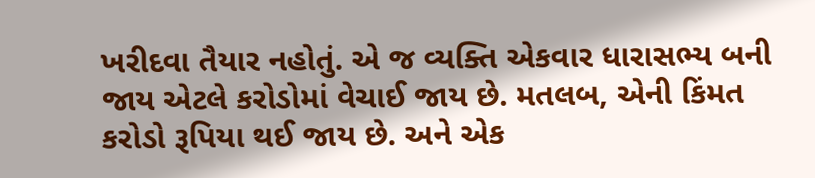ખરીદવા તૈયાર નહોતું. એ જ વ્યક્તિ એકવાર ધારાસભ્ય બની જાય એટલે કરોડોમાં વેચાઈ જાય છે. મતલબ, એની કિંમત કરોડો રૂપિયા થઈ જાય છે. અને એક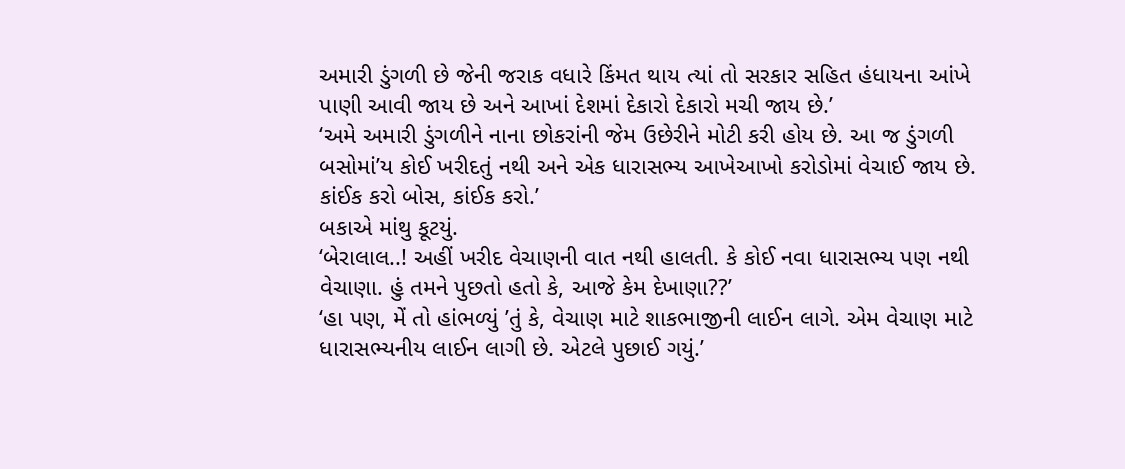અમારી ડુંગળી છે જેની જરાક વધારે કિંમત થાય ત્યાં તો સરકાર સહિત હંધાયના આંખે પાણી આવી જાય છે અને આખાં દેશમાં દેકારો દેકારો મચી જાય છે.’
‘અમે અમારી ડુંગળીને નાના છોકરાંની જેમ ઉછેરીને મોટી કરી હોય છે. આ જ ડુંગળી બસોમાં’ય કોઈ ખરીદતું નથી અને એક ધારાસભ્ય આખેઆખો કરોડોમાં વેચાઈ જાય છે.
કાંઈક કરો બોસ, કાંઈક કરો.’
બકાએ માંથુ કૂટયું.
‘બેરાલાલ..! અહીં ખરીદ વેચાણની વાત નથી હાલતી. કે કોઈ નવા ધારાસભ્ય પણ નથી વેચાણા. હું તમને પુછતો હતો કે, આજે કેમ દેખાણા??’
‘હા પણ, મેં તો હાંભળ્યું ’તું કે, વેચાણ માટે શાકભાજીની લાઈન લાગે. એમ વેચાણ માટે ધારાસભ્યનીય લાઈન લાગી છે. એટલે પુછાઈ ગયું.’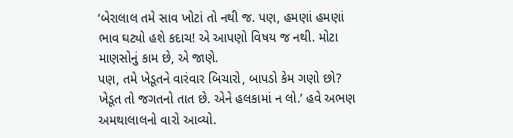‘બેરાલાલ તમે સાવ ખોટાં તો નથી જ. પણ, હમણાં હમણાં ભાવ ઘટ્યો હશે કદાચ! એ આપણો વિષય જ નથી. મોટા માણસોનું કામ છે, એ જાણે.
પણ, તમે ખેડૂતને વારંવાર બિચારો, બાપડો કેમ ગણો છો? ખેડૂત તો જગતનો તાત છે. એને હલકામાં ન લો.’ હવે અભણ અમથાલાલનો વારો આવ્યો.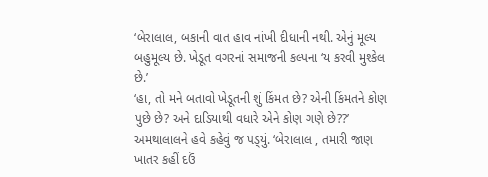‘બેરાલાલ, બકાની વાત હાવ નાંખી દીધાની નથી. એનું મૂલ્ય બહુમૂલ્ય છે. ખેડૂત વગરનાં સમાજની કલ્પના ‘ય કરવી મુશ્કેલ છે.’
‘હા, તો મને બતાવો ખેડૂતની શું કિંમત છે? એની કિંમતને કોણ પુછે છે? અને દાડિયાથી વધારે એને કોણ ગણે છે??’
અમથાલાલને હવે કહેવું જ પડ્‌યું. ‘બેરાલાલ , તમારી જાણ ખાતર કહીં દઉં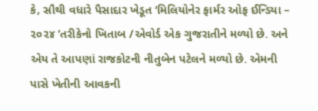કે, સૌથી વધારે પૈસાદાર ખેડૂત ‘મિલિયોનેર ફાર્મર ઓફ ઈન્ડિયા – ૨૦૨૪ ’તરીકેનો ખિતાબ /એવોર્ડ એક ગુજરાતીને મળ્યો છે. અને એય તે આપણાં રાજકોટની નીતુબેન પટેલને મળ્યો છે. એમની પાસે ખેતીની આવકની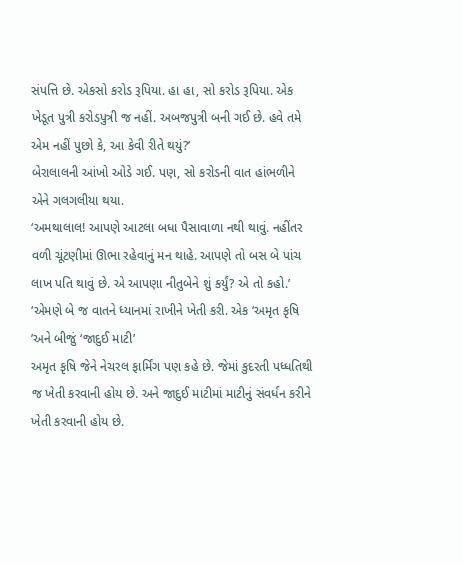સંપત્તિ છે. એકસો કરોડ રૂપિયા. હા હા, સો કરોડ રૂપિયા. એક ખેડૂત પુત્રી કરોડપુત્રી જ નહીં. અબજપુત્રી બની ગઈ છે. હવે તમે એમ નહીં પુછો કે, આ કેવી રીતે થયું?’
બેરાલાલની આંખો ઓડે ગઈ. પણ, સો કરોડની વાત હાંભળીને એને ગલગલીયા થયા.
‘અમથાલાલ! આપણે આટલા બધા પૈસાવાળા નથી થાવું. નહીંતર વળી ચૂંટણીમાં ઊભા રહેવાનું મન થાહે. આપણે તો બસ બે પાંચ લાખ પતિ થાવું છે. એ આપણા નીતુબેને શું કર્યું? એ તો કહો.’
‘એમણે બે જ વાતને ધ્યાનમાં રાખીને ખેતી કરી. એક ‘અમૃત કૃષિ ’અને બીજું ‘જાદુઈ માટી’
અમૃત કૃષિ જેને નેચરલ ફાર્મિંગ પણ કહે છે. જેમાં કુદરતી પધ્ધતિથી જ ખેતી કરવાની હોય છે. અને જાદુઈ માટીમાં માટીનું સંવર્ધન કરીને ખેતી કરવાની હોય છે.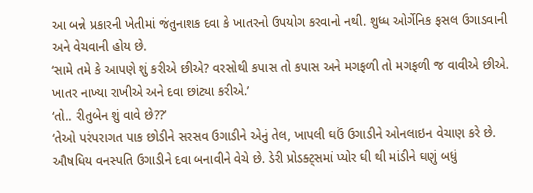આ બન્ને પ્રકારની ખેતીમાં જંતુનાશક દવા કે ખાતરનો ઉપયોગ કરવાનો નથી. શુધ્ધ ઓર્ગેનિક ફસલ ઉગાડવાની અને વેચવાની હોય છે.
‘સામે તમે કે આપણે શું કરીએ છીએ? વરસોથી કપાસ તો કપાસ અને મગફળી તો મગફળી જ વાવીએ છીએ. ખાતર નાખ્યા રાખીએ અને દવા છાંટ્યા કરીએ.’
‘તો.. રીતુબેન શું વાવે છે??’
‘તેઓ પરંપરાગત પાક છોડીને સરસવ ઉગાડીને એનું તેલ, ખાપલી ઘઉં ઉગાડીને ઓનલાઇન વેચાણ કરે છે. ઔષધિય વનસ્પતિ ઉગાડીને દવા બનાવીને વેચે છે. ડેરી પ્રોડક્ટ્‌સમાં પ્યોર ઘી થી માંડીને ઘણું બધું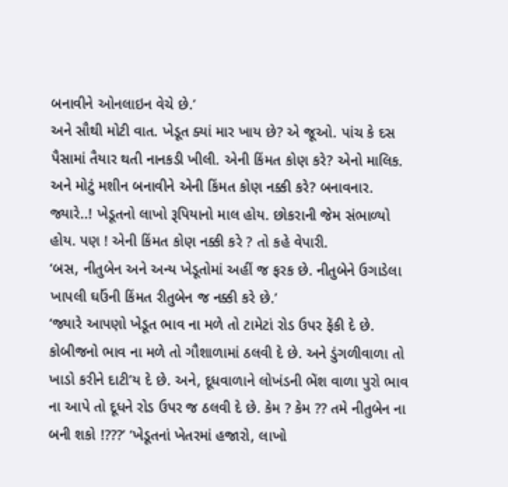બનાવીને ઓનલાઇન વેચે છે.’
અને સૌથી મોટી વાત. ખેડૂત ક્યાં માર ખાય છે? એ જૂઓ. પાંચ કે દસ પૈસામાં તૈયાર થતી નાનકડી ખીલી. એની કિંમત કોણ કરે? એનો માલિક. અને મોટું મશીન બનાવીને એની કિંમત કોણ નક્કી કરે? બનાવનાર. જ્યારે..! ખેડૂતનો લાખો રૂપિયાનો માલ હોય. છોકરાની જેમ સંભાળ્યો હોય. પણ ! એની કિંમત કોણ નક્કી કરે ? તો કહે વેપારી.
‘બસ, નીતુબેન અને અન્ય ખેડૂતોમાં અહીં જ ફરક છે. નીતુબેને ઉગાડેલા ખાપલી ઘઉંની કિંમત રીતુબેન જ નક્કી કરે છે.’
‘જ્યારે આપણો ખેડૂત ભાવ ના મળે તો ટામેટાં રોડ ઉપર ફેંકી દે છે. કોબીજનો ભાવ ના મળે તો ગૌશાળામાં ઠલવી દે છે. અને ડુંગળીવાળા તો ખાડો કરીને દાટી’ય દે છે. અને, દૂધવાળાને લોખંડની ભેંશ વાળા પુરો ભાવ ના આપે તો દૂધને રોડ ઉપર જ ઠલવી દે છે. કેમ ? કેમ ?? તમે નીતુબેન ના બની શકો !???’ ‘ખેડૂતનાં ખેતરમાં હજારો, લાખો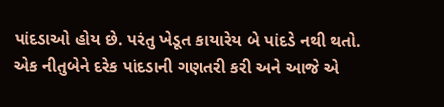પાંદડાઓ હોય છે. પરંતુ ખેડૂત કાયારેય બે પાંદડે નથી થતો.
એક નીતુબેને દરેક પાંદડાની ગણતરી કરી અને આજે એ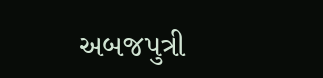અબજપુત્રી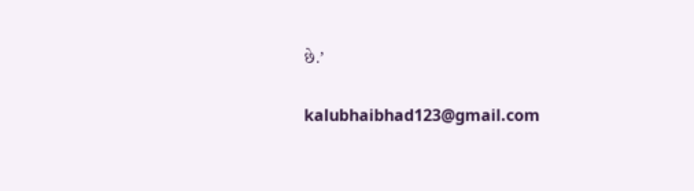છે.’

kalubhaibhad123@gmail.com